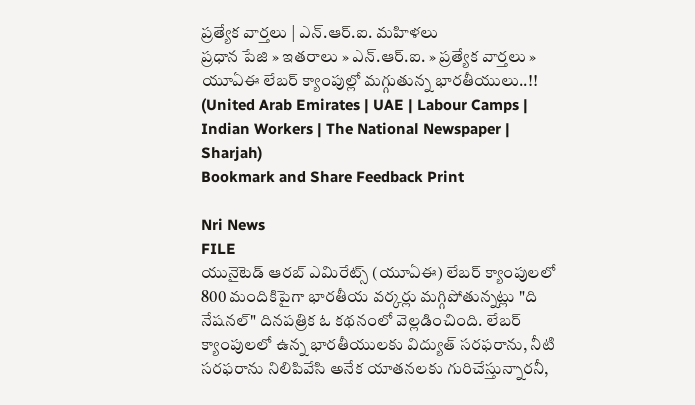ప్రత్యేక వార్తలు | ఎన్.ఆర్.ఐ. మహిళలు
ప్రధాన పేజి » ఇతరాలు » ఎన్.ఆర్.ఐ. » ప్రత్యేక వార్తలు » యూఏఈ లేబర్ క్యాంపుల్లో మగ్గుతున్న భారతీయులు..!! (United Arab Emirates | UAE | Labour Camps | Indian Workers | The National Newspaper | Sharjah)
Bookmark and Share Feedback Print

Nri News
FILE
యునైటెడ్ ఆరబ్ ఎమిరేట్స్ (యూఏఈ) లేబర్ క్యాంపులలో 800 మందికిపైగా భారతీయ వర్కర్లు మగ్గిపోతున్నట్లు "ది నేషనల్" దినపత్రిక ఓ కథనంలో వెల్లడించింది. లేబర్ క్యాంపులలో ఉన్న భారతీయులకు విద్యుత్ సరఫరాను, నీటి సరఫరాను నిలిపివేసి అనేక యాతనలకు గురిచేస్తున్నారనీ,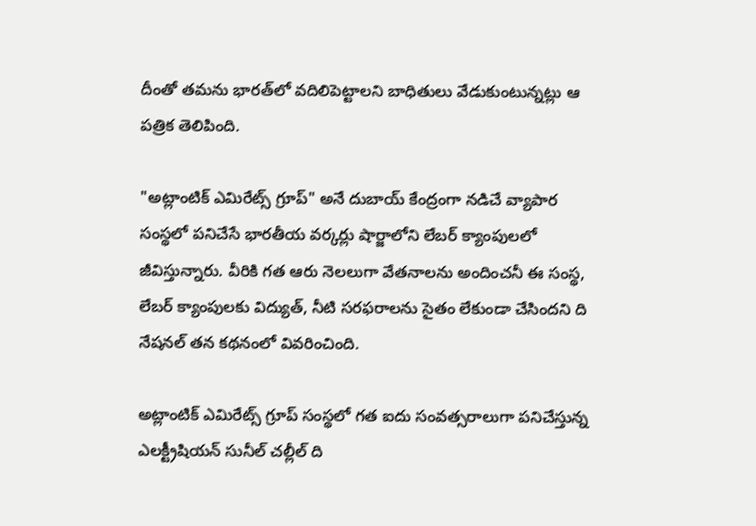దీంతో తమను భారత్‌లో వదిలిపెట్టాలని బాధితులు వేడుకుంటున్నట్లు ఆ పత్రిక తెలిపింది.

"అట్లాంటిక్ ఎమిరేట్స్ గ్రూప్" అనే దుబాయ్ కేంద్రంగా నడిచే వ్యాపార సంస్థలో పనిచేసే భారతీయ వర్కర్లు షార్జాలోని లేబర్ క్యాంపులలో జీవిస్తున్నారు. వీరికి గత ఆరు నెలలుగా వేతనాలను అందించనీ ఈ సంస్థ, లేబర్ క్యాంపులకు విద్యుత్, నీటి సరఫరాలను సైతం లేకుండా చేసిందని ది నేషనల్ తన కథనంలో వివరించింది.

అట్లాంటిక్ ఎమిరేట్స్ గ్రూప్ సంస్థలో గత ఐదు సంవత్సరాలుగా పనిచేస్తున్న ఎలక్ట్రీషియన్ సునీల్ చల్లీల్ ది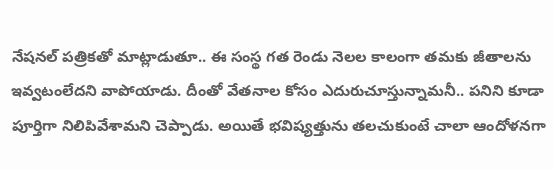నేషనల్ పత్రికతో మాట్లాడుతూ.. ఈ సంస్థ గత రెండు నెలల కాలంగా తమకు జీతాలను ఇవ్వటంలేదని వాపోయాడు. దీంతో వేతనాల కోసం ఎదురుచూస్తున్నామనీ.. పనిని కూడా పూర్తిగా నిలిపివేశామని చెప్పాడు. అయితే భవిష్యత్తును తలచుకుంటే చాలా ఆందోళనగా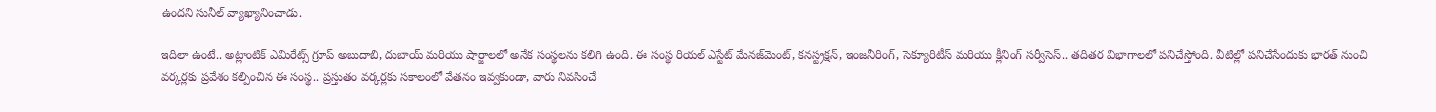ఉందని సునీల్ వ్యాఖ్యానించాడు.

ఇదిలా ఉంటే.. అట్లాంటిక్ ఎమిరేట్స్ గ్రూప్ అబుదాబి, దుబాయ్ మరియు షార్జాలలో అనేక సంస్థలను కలిగి ఉంది. ఈ సంస్థ రియల్ ఎస్టేట్ మేనజ్‌మెంట్, కనస్ట్రక్షన్, ఇంజనీరింగ్, సెక్యూరిటీస్ మరియు క్లీనింగ్ సర్వీసెస్.. తదితర విభాగాలలో పనిచేస్తోంది. వీటిల్లో పనిచేసేందుకు భారత్‌ నుంచి వర్కర్లకు ప్రవేశం కల్పించిన ఈ సంస్థ.. ప్రస్తుతం వర్కర్లకు సకాలంలో వేతనం ఇవ్వకుండా, వారు నివసించే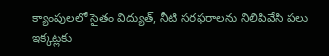క్యాంపులలో సైతం విద్యుత్, నీటి సరఫరాలను నిలిపివేసి పలు ఇక్కట్లకు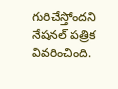గురిచేస్తోందని నేషనల్ పత్రిక వివరించింది.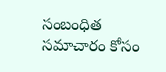సంబంధిత సమాచారం కోసం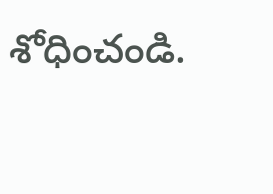శోధించండి.